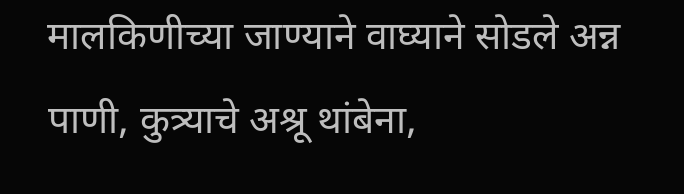मालकिणीच्या जाण्याने वाघ्याने सोडले अन्न पाणी, कुत्र्याचे अश्रू थांबेना,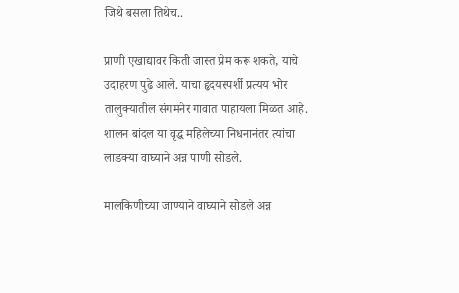जिथे बसला तिथेच..

प्राणी एखाद्यावर किती जास्त प्रेम करू शकते, याचे उदाहरण पुढे आले. याचा हृदयस्पर्शी प्रत्यय भोर तालुक्यातील संगमनेर गावात पाहायला मिळत आहे. शालन बांदल या वृद्ध महिलेच्या निधनानंतर त्यांचा लाडक्या वाघ्याने अन्न पाणी सोडले.

मालकिणीच्या जाण्याने वाघ्याने सोडले अन्न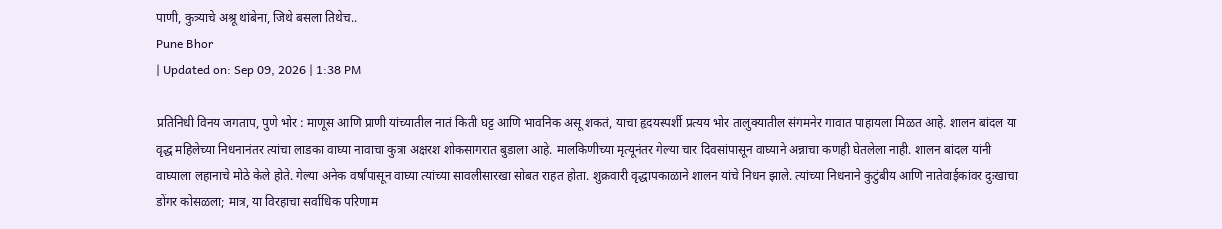पाणी, कुत्र्याचे अश्रू थांबेना, जिथे बसला तिथेच..
Pune Bhor
| Updated on: Sep 09, 2026 | 1:38 PM

प्रतिनिधी विनय जगताप, पुणे भोर : माणूस आणि प्राणी यांच्यातील नातं किती घट्ट आणि भावनिक असू शकतं, याचा हृदयस्पर्शी प्रत्यय भोर तालुक्यातील संगमनेर गावात पाहायला मिळत आहे. शालन बांदल या वृद्ध महिलेच्या निधनानंतर त्यांचा लाडका वाघ्या नावाचा कुत्रा अक्षरश शोकसागरात बुडाला आहे. मालकिणीच्या मृत्यूनंतर गेल्या चार दिवसांपासून वाघ्याने अन्नाचा कणही घेतलेला नाही. शालन बांदल यांनी वाघ्याला लहानाचे मोठे केले होते. गेल्या अनेक वर्षांपासून वाघ्या त्यांच्या सावलीसारखा सोबत राहत होता. शुक्रवारी वृद्धापकाळाने शालन यांचे निधन झाले. त्यांच्या निधनाने कुटुंबीय आणि नातेवाईकांवर दुःखाचा डोंगर कोसळला; मात्र, या विरहाचा सर्वाधिक परिणाम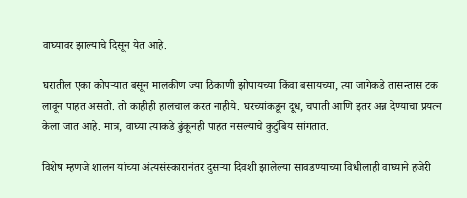वाघ्यावर झाल्याचे दिसून येत आहे.

घरातील एका कोपऱ्यात बसून मालकीण ज्या ठिकाणी झोपायच्या किंवा बसायच्या, त्या जागेकडे तासन्तास टक लावून पाहत असतो. तो काहीही हालचाल करत नाहीये. घरच्यांकडून दूध, चपाती आणि इतर अन्न देण्याचा प्रयत्न केला जात आहे. मात्र, वाघ्या त्याकडे ढुंकूनही पाहत नसल्याचे कुटुंबिय सांगतात.

विशेष म्हणजे शालन यांच्या अंत्यसंस्कारानंतर दुसऱ्या दिवशी झालेल्या सावडण्याच्या विधीलाही वाघ्याने हजेरी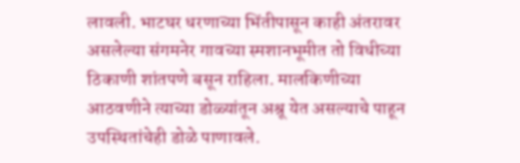लावली. भाटघर धरणाच्या भिंतीपासून काही अंतरावर असलेल्या संगमनेर गावच्या स्मशानभूमीत तो विधीच्या ठिकाणी शांतपणे बसून राहिला. मालकिणीच्या आठवणीने त्याच्या डोळ्यांतून अश्रू येत असल्याचे पाहून उपस्थितांचेही डोळे पाणावले.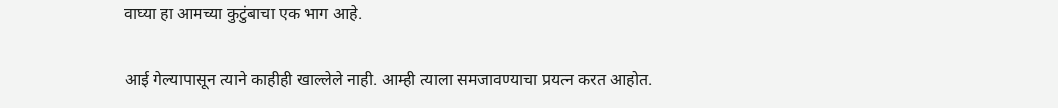वाघ्या हा आमच्या कुटुंबाचा एक भाग आहे.

आई गेल्यापासून त्याने काहीही खाल्लेले नाही. आम्ही त्याला समजावण्याचा प्रयत्न करत आहोत.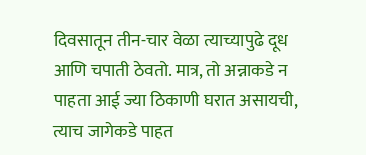दिवसातून तीन-चार वेळा त्याच्यापुढे दूध आणि चपाती ठेवतो. मात्र, तो अन्नाकडे न पाहता आई ज्या ठिकाणी घरात असायची, त्याच जागेकडे पाहत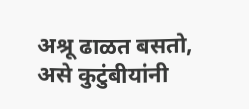अश्रू ढाळत बसतो, असे कुटुंबीयांनी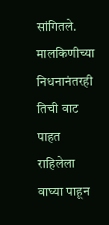सांगितले. मालकिणीच्या निधनानंतरही तिची वाट पाहत राहिलेला वाघ्या पाहून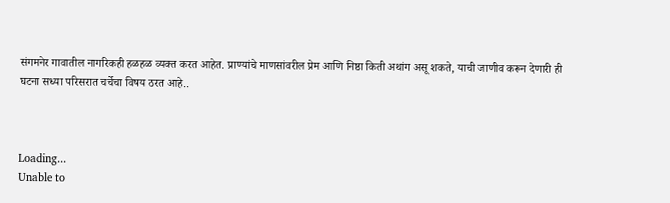संगमनेर गावातील नागरिकही हळहळ व्यक्त करत आहेत. प्राण्यांचे माणसांवरील प्रेम आणि निष्ठा किती अथांग असू शकते, याची जाणीव करून देणारी ही घटना सध्या परिसरात चर्चेचा विषय ठरत आहे..



Loading...
Unable to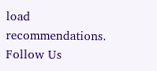load recommendations.
Follow Us